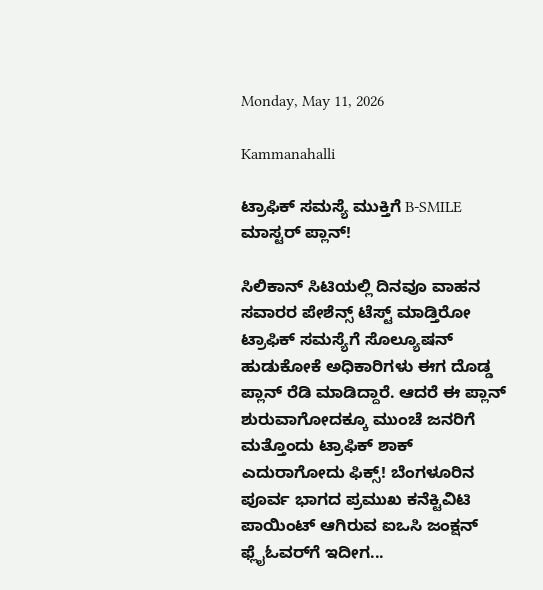Monday, May 11, 2026

Kammanahalli

ಟ್ರಾಫಿಕ್ ಸಮಸ್ಯೆ ಮುಕ್ತಿಗೆ B-SMILE ಮಾಸ್ಟರ್ ಪ್ಲಾನ್!

ಸಿಲಿಕಾನ್ ಸಿಟಿಯಲ್ಲಿ ದಿನವೂ ವಾಹನ ಸವಾರರ ಪೇಶೆನ್ಸ್ ಟೆಸ್ಟ್ ಮಾಡ್ತಿರೋ ಟ್ರಾಫಿಕ್ ಸಮಸ್ಯೆಗೆ ಸೊಲ್ಯೂಷನ್ ಹುಡುಕೋಕೆ ಅಧಿಕಾರಿಗಳು ಈಗ ದೊಡ್ಡ ಪ್ಲಾನ್ ರೆಡಿ ಮಾಡಿದ್ದಾರೆ. ಆದರೆ ಈ ಪ್ಲಾನ್ ಶುರುವಾಗೋದಕ್ಕೂ ಮುಂಚೆ ಜನರಿಗೆ ಮತ್ತೊಂದು ಟ್ರಾಫಿಕ್ ಶಾಕ್ ಎದುರಾಗೋದು ಫಿಕ್ಸ್! ಬೆಂಗಳೂರಿನ ಪೂರ್ವ ಭಾಗದ ಪ್ರಮುಖ ಕನೆಕ್ಟಿವಿಟಿ ಪಾಯಿಂಟ್ ಆಗಿರುವ ಐಒಸಿ ಜಂಕ್ಷನ್ ಫ್ಲೈಓವರ್‌ಗೆ ಇದೀಗ...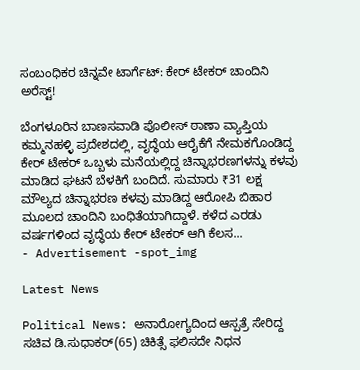ಸಂಬಂಧಿಕರ ಚಿನ್ನವೇ ಟಾರ್ಗೆಟ್: ಕೇರ್ ಟೇಕರ್ ಚಾಂದಿನಿ ಅರೆಸ್ಟ್!

ಬೆಂಗಳೂರಿನ ಬಾಣಸವಾಡಿ ಪೊಲೀಸ್ ಠಾಣಾ ವ್ಯಾಪ್ತಿಯ ಕಮ್ಮನಹಳ್ಳಿ ಪ್ರದೇಶದಲ್ಲಿ, ವೃದ್ಧೆಯ ಆರೈಕೆಗೆ ನೇಮಕಗೊಂಡಿದ್ದ ಕೇರ್ ಟೇಕರ್ ಒಬ್ಬಳು ಮನೆಯಲ್ಲಿದ್ದ ಚಿನ್ನಾಭರಣಗಳನ್ನು ಕಳವು ಮಾಡಿದ ಘಟನೆ ಬೆಳಕಿಗೆ ಬಂದಿದೆ. ಸುಮಾರು ₹31 ಲಕ್ಷ ಮೌಲ್ಯದ ಚಿನ್ನಾಭರಣ ಕಳವು ಮಾಡಿದ್ದ ಆರೋಪಿ ಬಿಹಾರ ಮೂಲದ ಚಾಂದಿನಿ ಬಂಧಿತೆಯಾಗಿದ್ದಾಳೆ. ಕಳೆದ ಎರಡು ವರ್ಷಗಳಿಂದ ವೃದ್ಧೆಯ ಕೇರ್ ಟೇಕರ್ ಆಗಿ ಕೆಲಸ...
- Advertisement -spot_img

Latest News

Political News: ಅನಾರೋಗ್ಯದಿಂದ ಆಸ್ಪತ್ರೆ ಸೇರಿದ್ದ ಸಚಿವ ಡಿ.ಸುಧಾಕರ್(65) ಚಿಕಿತ್ಸೆ ಫಲಿಸದೇ ನಿಧನ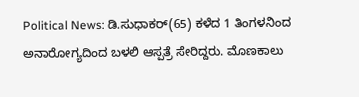Political News: ಡಿ.ಸುಧಾಕರ್(65) ಕಳೆದ 1 ತಿಂಗಳನಿಂದ ಅನಾರೋಗ್ಯದಿಂದ ಬಳಲಿ ಆಸ್ಪತ್ರೆ ಸೇರಿದ್ದರು. ಮೊಣಕಾಲು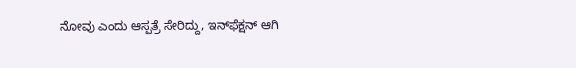ನೋವು ಎಂದು ಆಸ್ಪತ್ರೆ ಸೇರಿದ್ದು, ಇನ್‌ಫೆಕ್ಷನ್‌ ಆಗಿ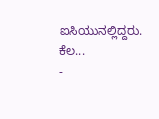ಐಸಿಯುನಲ್ಲಿದ್ದರು. ಕೆಲ...
-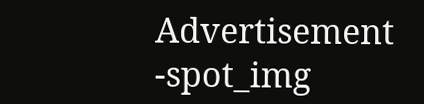Advertisement -spot_img